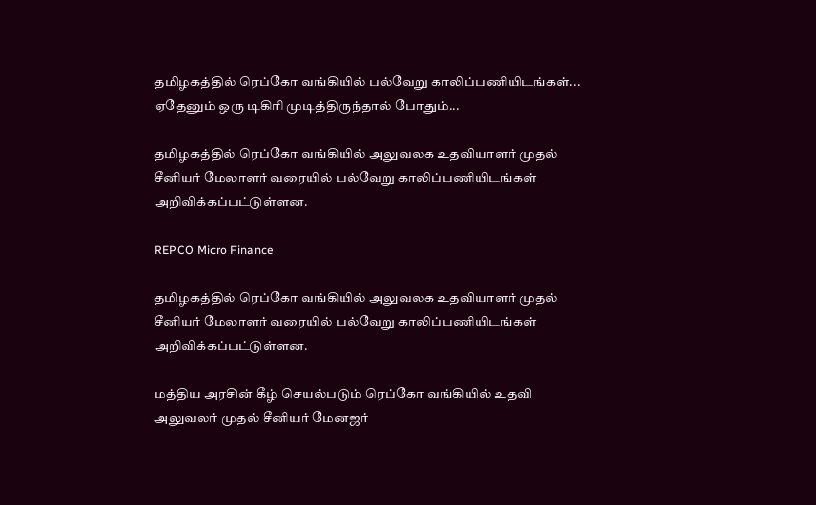தமிழகத்தில் ரெப்கோ வங்கியில் பல்வேறு காலிப்பணியிடங்கள்... ஏதேனும் ஒரு டிகிரி முடித்திருந்தால் போதும்...

தமிழகத்தில் ரெப்கோ வங்கியில் அலுவலக உதவியாளர் முதல் சீனியர் மேலாளர் வரையில் பல்வேறு காலிப்பணியிடங்கள் அறிவிக்கப்பட்டுள்ளன.

REPCO Micro Finance

தமிழகத்தில் ரெப்கோ வங்கியில் அலுவலக உதவியாளர் முதல் சீனியர் மேலாளர் வரையில் பல்வேறு காலிப்பணியிடங்கள் அறிவிக்கப்பட்டுள்ளன.

மத்திய அரசின் கீழ் செயல்படும் ரெப்கோ வங்கியில் உதவி அலுவலர் முதல் சீனியர் மேனஜர்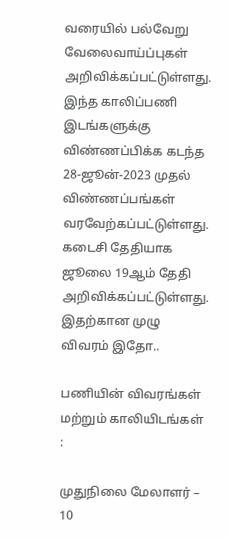வரையில் பல்வேறு வேலைவாய்ப்புகள் அறிவிக்கப்பட்டுள்ளது. இந்த காலிப்பணி இடங்களுக்கு விண்ணப்பிக்க கடந்த 28-ஜூன்-2023 முதல் விண்ணப்பங்கள் வரவேற்கப்பட்டுள்ளது. கடைசி தேதியாக ஜூலை 19ஆம் தேதி அறிவிக்கப்பட்டுள்ளது. இதற்கான முழு விவரம் இதோ..

பணியின் விவரங்கள் மற்றும் காலியிடங்கள் :

முதுநிலை மேலாளர் – 10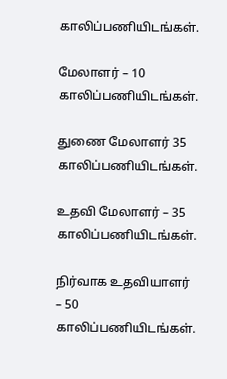காலிப்பணியிடங்கள்.

மேலாளர் – 10 காலிப்பணியிடங்கள்.

துணை மேலாளர் 35 காலிப்பணியிடங்கள்.

உதவி மேலாளர் – 35 காலிப்பணியிடங்கள்.

நிர்வாக உதவியாளர் – 50 காலிப்பணியிடங்கள்.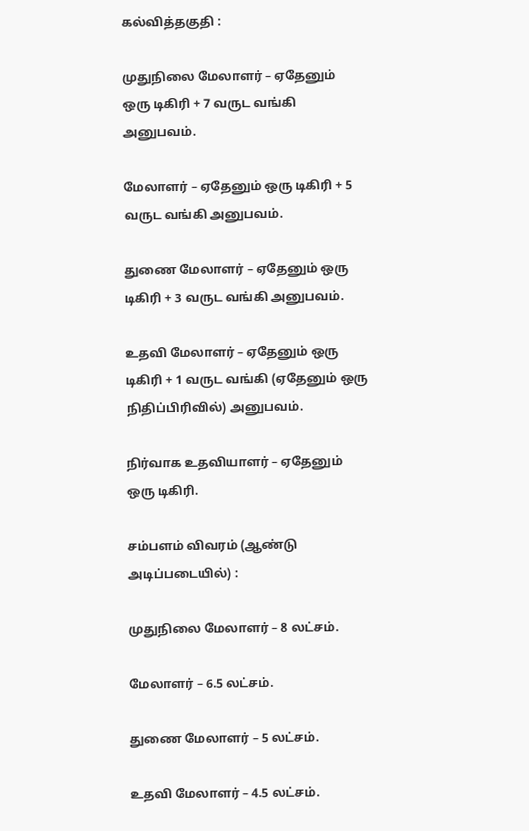கல்வித்தகுதி :

முதுநிலை மேலாளர் – ஏதேனும் ஒரு டிகிரி + 7 வருட வங்கி அனுபவம்.

மேலாளர் – ஏதேனும் ஒரு டிகிரி + 5 வருட வங்கி அனுபவம்.

துணை மேலாளர் – ஏதேனும் ஒரு டிகிரி + 3 வருட வங்கி அனுபவம்.

உதவி மேலாளர் – ஏதேனும் ஒரு டிகிரி + 1 வருட வங்கி (ஏதேனும் ஒரு நிதிப்பிரிவில்) அனுபவம்.

நிர்வாக உதவியாளர் – ஏதேனும் ஒரு டிகிரி.

சம்பளம் விவரம் (ஆண்டு  அடிப்படையில்) :

முதுநிலை மேலாளர் – 8 லட்சம்.

மேலாளர் – 6.5 லட்சம்.

துணை மேலாளர் – 5 லட்சம்.

உதவி மேலாளர் – 4.5 லட்சம்.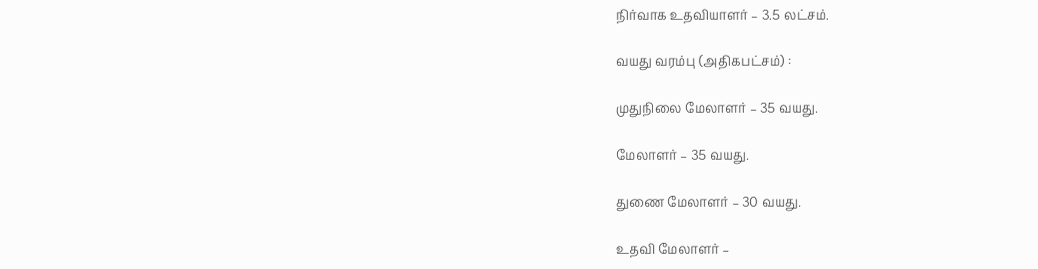நிர்வாக உதவியாளர் – 3.5 லட்சம்.

வயது வரம்பு (அதிகபட்சம்) :

முதுநிலை மேலாளர் – 35 வயது.

மேலாளர் – 35 வயது.

துணை மேலாளர் – 30 வயது.

உதவி மேலாளர் –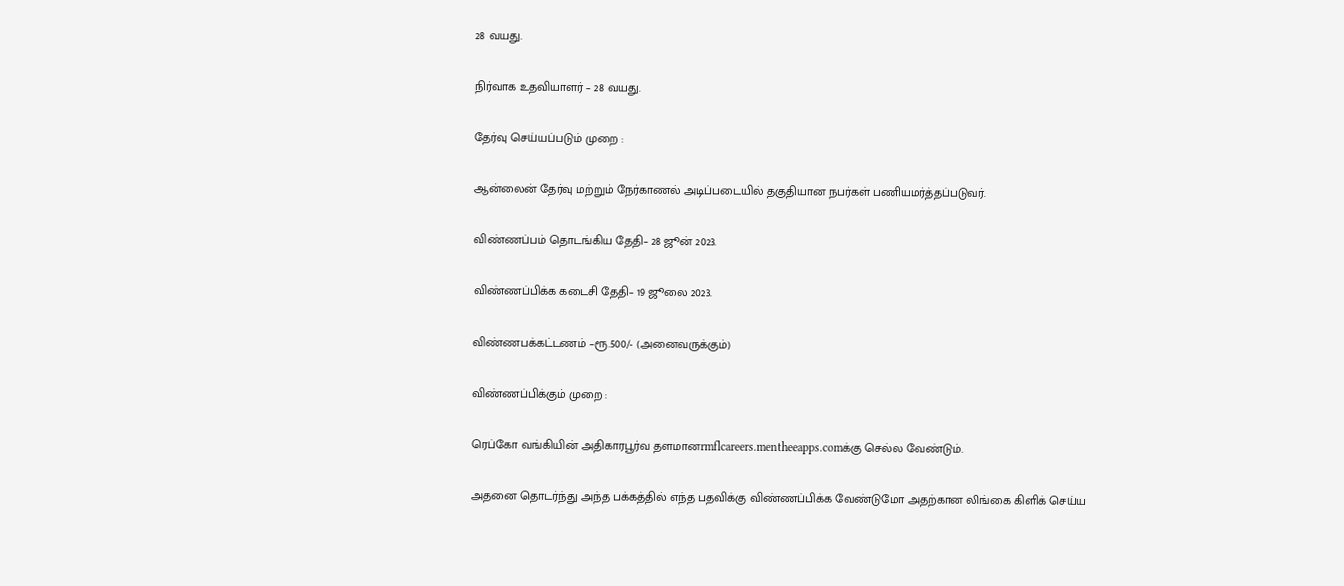28 வயது.

நிர்வாக உதவியாளர் – 28 வயது.

தேர்வு செய்யப்படும் முறை :

ஆன்லைன் தேர்வு மற்றும் நேர்காணல் அடிப்படையில் தகுதியான நபர்கள் பணியமர்த்தப்படுவர்.

விண்ணப்பம் தொடங்கிய தேதி– 28 ஜூன் 2023.

விண்ணப்பிக்க கடைசி தேதி– 19 ஜூலை 2023.

விண்ணபக்கட்டணம் –ரூ.500/- (அனைவருக்கும்)

விண்ணப்பிக்கும் முறை :

ரெப்கோ வங்கியின் அதிகாரபூர்வ தளமானrmflcareers.mentheeapps.comக்கு செல்ல வேண்டும்.

அதனை தொடர்ந்து அந்த பக்கத்தில் எந்த பதவிக்கு விண்ணப்பிக்க வேண்டுமோ அதற்கான லிங்கை கிளிக் செய்ய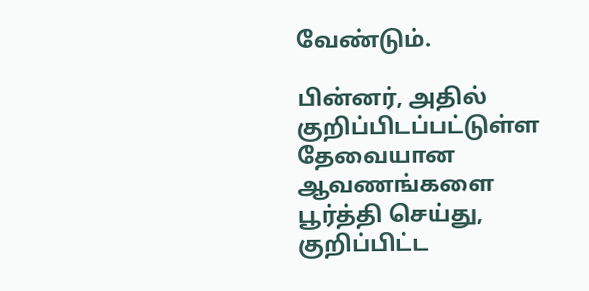வேண்டும்.

பின்னர், அதில் குறிப்பிடப்பட்டுள்ள தேவையான ஆவணங்களை பூர்த்தி செய்து, குறிப்பிட்ட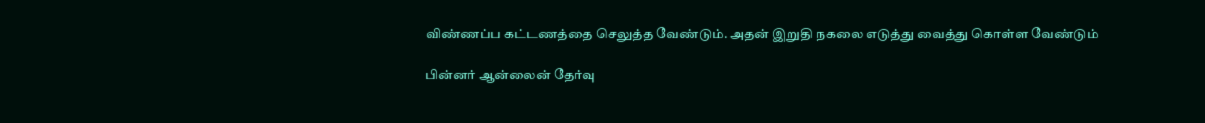விண்ணப்ப கட்டணத்தை செலுத்த வேண்டும். அதன் இறுதி நகலை எடுத்து வைத்து கொள்ள வேண்டும்

பின்னர் ஆன்லைன் தேர்வு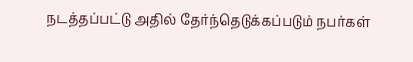நடத்தப்பட்டு அதில் தேர்ந்தெடுக்கப்படும் நபர்கள்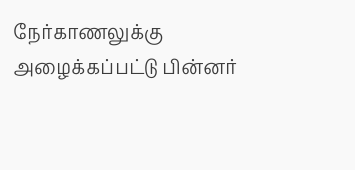நேர்காணலுக்கு அழைக்கப்பட்டு பின்னர்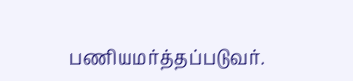பணியமர்த்தப்படுவர்.